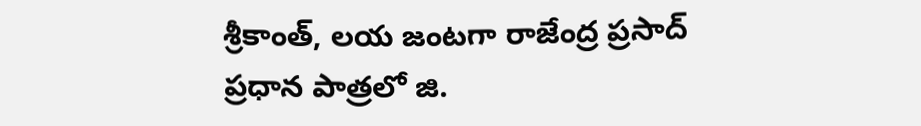శ్రీకాంత్, లయ జంటగా రాజేంద్ర ప్రసాద్ ప్రధాన పాత్రలో జి.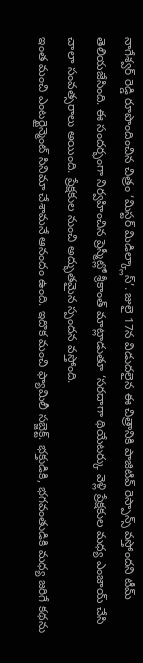నాగేశ్వర్ రెడ్డి రూపొందించిన చిత్రం ‘మిస్టర్ మిడిల్క్లాస్’. జులై 17న విడుదలైన ఈ చిత్రానికి పాజిటివ్ రెస్పాన్స్ వస్తోందని టీమ్ తెలియజేసింది. ఈ సందర్భంగా నిర్వహించిన ప్రెస్మీట్లో శ్రీకాంత్ మాట్లాడుతూ ‘సరదాగా థియేటర్కు వెళ్లి ప్రేక్షకుల మధ్య ఎంజాయ్ చేసి చాలా సంవత్సరాలు అయింది. ప్రేక్షకుల నుంచి అద్భుతమైన స్పందన వస్తోంది.
ఇంత మంచి ఎంటర్టైన్మెంట్ సినిమా చేశామనే ఆనందం ఉంది. ఇదొక మంచి ఫ్యామిలీ సబ్జెక్ట్. భక్తుడికి, భగవంతుడికి మధ్య జరిగే కథను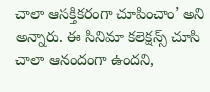చాలా ఆసక్తికరంగా చూపించాం’ అని అన్నారు. ఈ సినిమా కలెక్షన్స్ చూసి చాలా ఆనందంగా ఉందని,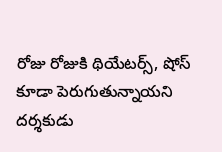రోజు రోజుకి థియేటర్స్, షోస్ కూడా పెరుగుతున్నాయని దర్శకుడు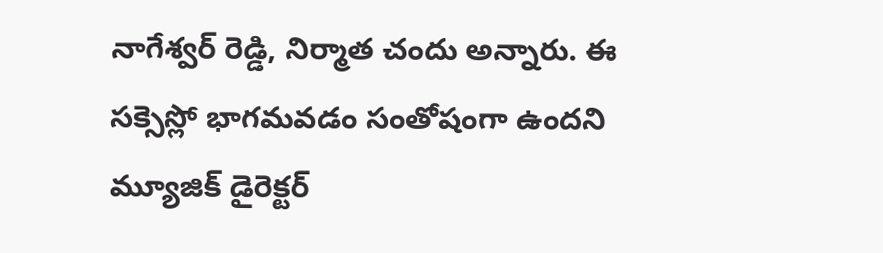నాగేశ్వర్ రెడ్డి, నిర్మాత చందు అన్నారు. ఈ సక్సెస్లో భాగమవడం సంతోషంగా ఉందని మ్యూజిక్ డైరెక్టర్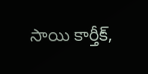సాయి కార్తీక్,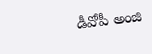డీవోపీ అంజి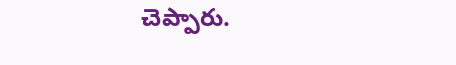చెప్పారు.